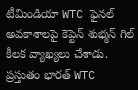టీమిండియా WTC ఫైనల్ అవకాశాలపై కెప్టెన్ శుభ్మన్ గిల్ కీలక వ్యాఖ్యలు చేశాడు. ప్రస్తుతం భారత్ WTC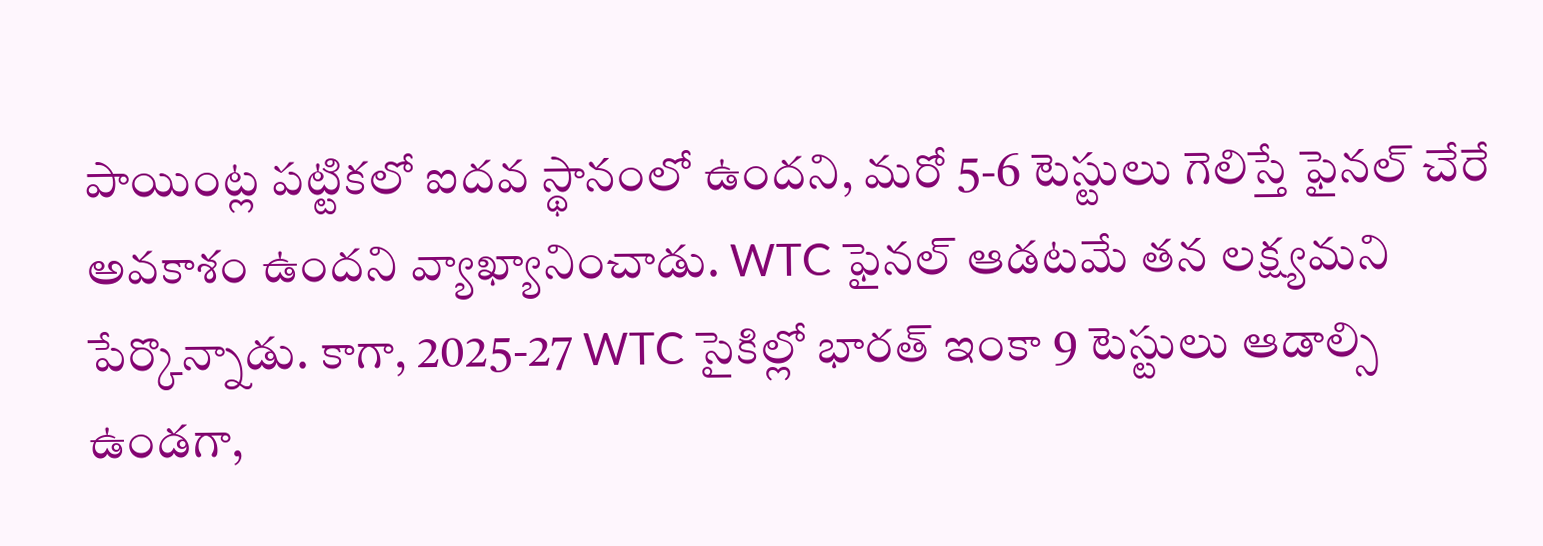పాయింట్ల పట్టికలో ఐదవ స్థానంలో ఉందని, మరో 5-6 టెస్టులు గెలిస్తే ఫైనల్ చేరే అవకాశం ఉందని వ్యాఖ్యానించాడు. WTC ఫైనల్ ఆడటమే తన లక్ష్యమని పేర్కొన్నాడు. కాగా, 2025-27 WTC సైకిల్లో భారత్ ఇంకా 9 టెస్టులు ఆడాల్సి ఉండగా,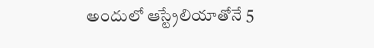అందులో ఆస్ట్రేలియాతోనే 5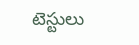టెస్టులు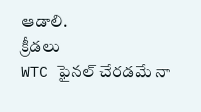ఆడాలి.
క్రీడలు
WTC ఫైనల్ చేరడమే నా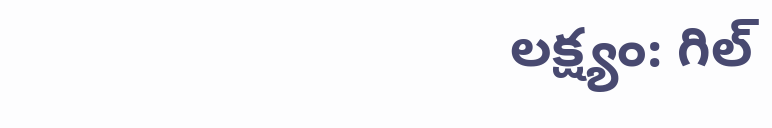లక్ష్యం: గిల్